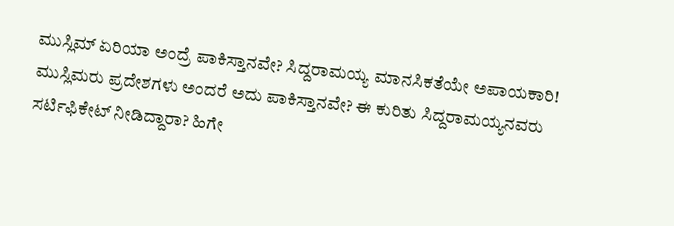ಮುಸ್ಲಿಮ್ ಏರಿಯಾ ಅಂದ್ರೆ ಪಾಕಿಸ್ತಾನವೇ? ಸಿದ್ದರಾಮಯ್ಯ ಮಾನಸಿಕತೆಯೇ ಅಪಾಯಕಾರಿ!
ಮುಸ್ಲಿಮರು ಪ್ರದೇಶಗಳು ಅಂದರೆ ಅದು ಪಾಕಿಸ್ತಾನವೇ? ಈ ಕುರಿತು ಸಿದ್ದರಾಮಯ್ಯನವರು ಸರ್ಟಿಫಿಕೇಟ್ ನೀಡಿದ್ದಾರಾ? ಹಿಗೇ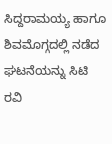ಸಿದ್ದರಾಮಯ್ಯ ಹಾಗೂ ಶಿವಮೊಗ್ಗದಲ್ಲಿ ನಡೆದ ಘಟನೆಯನ್ನು ಸಿಟಿ ರವಿ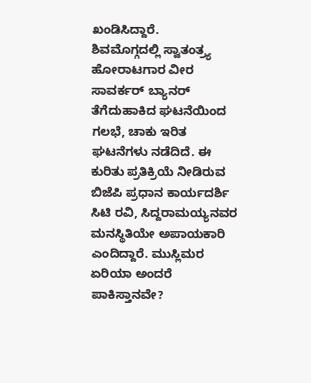ಖಂಡಿಸಿದ್ದಾರೆ.
ಶಿವಮೊಗ್ಗದಲ್ಲಿ ಸ್ವಾತಂತ್ರ್ಯ ಹೋರಾಟಗಾರ ವೀರ ಸಾವರ್ಕರ್ ಬ್ಯಾನರ್ ತೆಗೆದುಹಾಕಿದ ಘಟನೆಯಿಂದ ಗಲಭೆ, ಚಾಕು ಇರಿತ ಘಟನೆಗಳು ನಡೆದಿದೆ. ಈ ಕುರಿತು ಪ್ರತಿಕ್ರಿಯೆ ನೀಡಿರುವ ಬಿಜೆಪಿ ಪ್ರಧಾನ ಕಾರ್ಯದರ್ಶಿ ಸಿಟಿ ರವಿ, ಸಿದ್ದರಾಮಯ್ಯನವರ ಮನಸ್ಥಿತಿಯೇ ಅಪಾಯಕಾರಿ ಎಂದಿದ್ದಾರೆ. ಮುಸ್ಲಿಮರ ಏರಿಯಾ ಅಂದರೆ ಪಾಕಿಸ್ತಾನವೇ?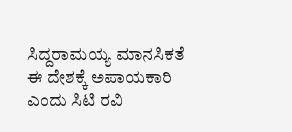ಸಿದ್ದರಾಮಯ್ಯ ಮಾನಸಿಕತೆ ಈ ದೇಶಕ್ಕೆ ಅಪಾಯಕಾರಿ ಎಂದು ಸಿಟಿ ರವಿ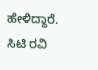ಹೇಳಿದ್ದಾರೆ. ಸಿಟಿ ರವಿ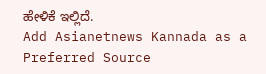ಹೇಳಿಕೆ ಇಲ್ಲಿದೆ.
Add Asianetnews Kannada as a Preferred Source